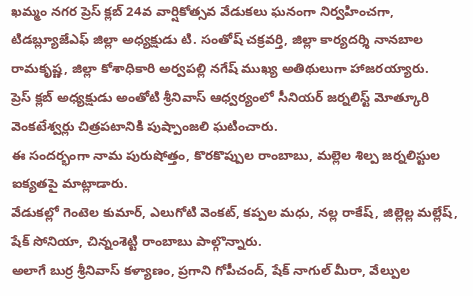ఖమ్మం నగర ప్రెస్ క్లబ్ 24వ వార్షికోత్సవ వేడుకలు ఘనంగా నిర్వహించగా, టిడబ్ల్యూజేఎఫ్ జిల్లా అధ్యక్షుడు టి. సంతోష్ చక్రవర్తి, జిల్లా కార్యదర్శి నానబాల రామకృష్ణ, జిల్లా కోశాధికారి అర్వపల్లి నగేష్ ముఖ్య అతిథులుగా హాజరయ్యారు.
ప్రెస్ క్లబ్ అధ్యక్షుడు అంతోటి శ్రీనివాస్ ఆధ్వర్యంలో సీనియర్ జర్నలిస్ట్ మోత్కూరి వెంకటేశ్వర్లు చిత్రపటానికి పుష్పాంజలి ఘటించారు.
ఈ సందర్భంగా నామ పురుషోత్తం, కొరకొప్పుల రాంబాబు, మల్లెల శిల్ప జర్నలిస్టుల ఐక్యతపై మాట్లాడారు.
వేడుకల్లో గెంటెల కుమార్, ఎలుగోటి వెంకట్, కప్పల మధు, నల్ల రాకేష్, జిల్లెల్ల మల్లేష్, షేక్ సోనియా, చిన్నంశెట్టి రాంబాబు పాల్గొన్నారు.
అలాగే బుర్ర శ్రీనివాస్ కళ్యాణం, ప్రగాని గోపీచంద్, షేక్ నాగుల్ మీరా, వేల్పుల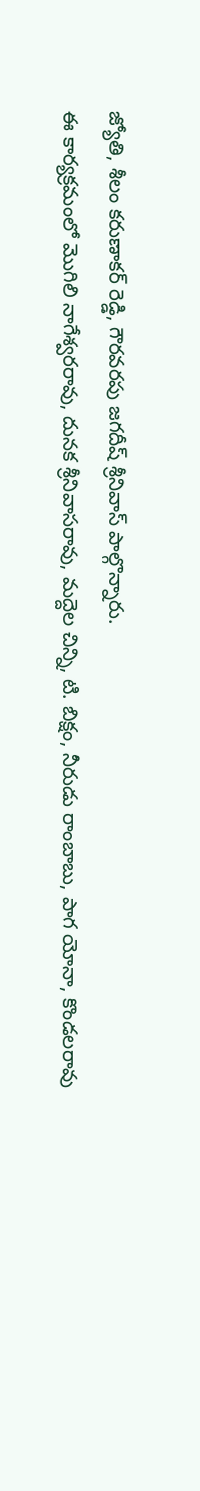జ్యోతి, శీలం కరుణాకర్ రెడ్డి, గౌరవరపు జగదీష్ శ్రీనివాస్ పాల్గొన్నారు.
ఈ కార్యక్రమంలో మొగిలి నాగేశ్వరరావు, దునక శ్రీనివాసరావు, మద్దెల చిన్ని, టి. బిక్షం, నీరుడు రాంబాబు, పాగ యోనా, కొండలరావు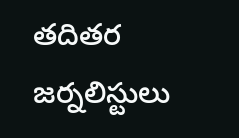తదితర జర్నలిస్టులు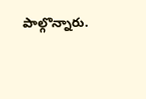పాల్గొన్నారు.